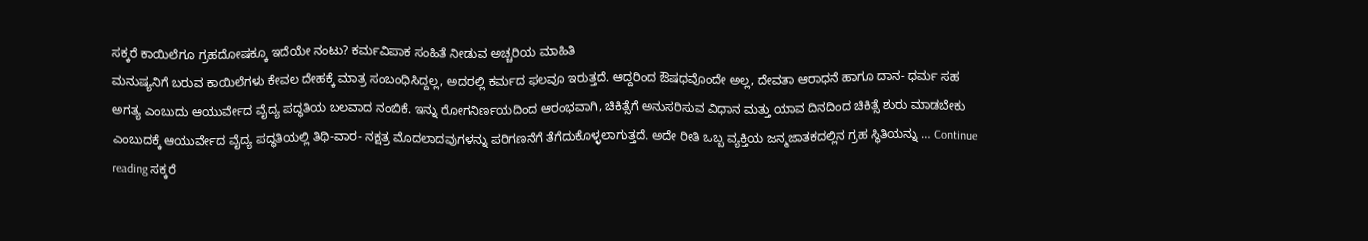ಸಕ್ಕರೆ ಕಾಯಿಲೆಗೂ ಗ್ರಹದೋಷಕ್ಕೂ ಇದೆಯೇ ನಂಟು? ಕರ್ಮವಿಪಾಕ ಸಂಹಿತೆ ನೀಡುವ ಅಚ್ಚರಿಯ ಮಾಹಿತಿ
ಮನುಷ್ಯನಿಗೆ ಬರುವ ಕಾಯಿಲೆಗಳು ಕೇವಲ ದೇಹಕ್ಕೆ ಮಾತ್ರ ಸಂಬಂಧಿಸಿದ್ದಲ್ಲ, ಅದರಲ್ಲಿ ಕರ್ಮದ ಫಲವೂ ಇರುತ್ತದೆ. ಆದ್ದರಿಂದ ಔಷಧವೊಂದೇ ಅಲ್ಲ, ದೇವತಾ ಆರಾಧನೆ ಹಾಗೂ ದಾನ- ಧರ್ಮ ಸಹ ಅಗತ್ಯ ಎಂಬುದು ಆಯುರ್ವೇದ ವೈದ್ಯ ಪದ್ಧತಿಯ ಬಲವಾದ ನಂಬಿಕೆ. ಇನ್ನು ರೋಗನಿರ್ಣಯದಿಂದ ಆರಂಭವಾಗಿ, ಚಿಕಿತ್ಸೆಗೆ ಅನುಸರಿಸುವ ವಿಧಾನ ಮತ್ತು ಯಾವ ದಿನದಿಂದ ಚಿಕಿತ್ಸೆ ಶುರು ಮಾಡಬೇಕು ಎಂಬುದಕ್ಕೆ ಆಯುರ್ವೇದ ವೈದ್ಯ ಪದ್ಧತಿಯಲ್ಲಿ ತಿಥಿ-ವಾರ- ನಕ್ಷತ್ರ ಮೊದಲಾದವುಗಳನ್ನು ಪರಿಗಣನೆಗೆ ತೆಗೆದುಕೊಳ್ಳಲಾಗುತ್ತದೆ. ಅದೇ ರೀತಿ ಒಬ್ಬ ವ್ಯಕ್ತಿಯ ಜನ್ಮಜಾತಕದಲ್ಲಿನ ಗ್ರಹ ಸ್ಥಿತಿಯನ್ನು … Continue reading ಸಕ್ಕರೆ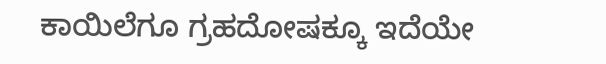ಕಾಯಿಲೆಗೂ ಗ್ರಹದೋಷಕ್ಕೂ ಇದೆಯೇ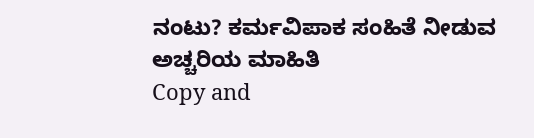ನಂಟು? ಕರ್ಮವಿಪಾಕ ಸಂಹಿತೆ ನೀಡುವ ಅಚ್ಚರಿಯ ಮಾಹಿತಿ
Copy and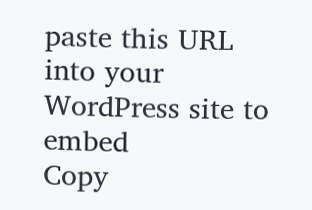paste this URL into your WordPress site to embed
Copy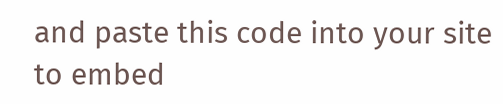and paste this code into your site to embed